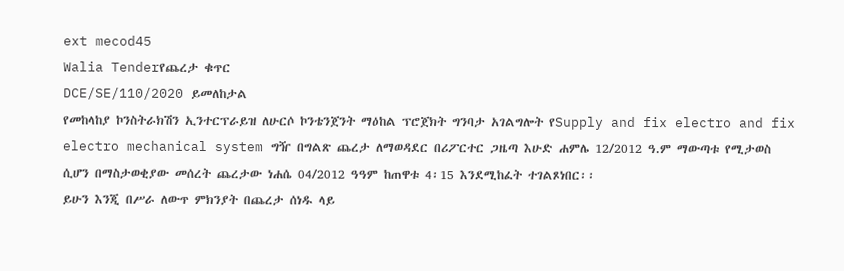ext mecod45
Walia Tenderየጨረታ ቁጥር
DCE/SE/110/2020 ይመለከታል
የመከላከያ ኮንስትራክሽን ኢንተርፕራይዝ ለሁርሶ ኮንቴንጀንት ማዕከል ፕሮጀክት ግንባታ አገልግሎት የSupply and fix electro and fix electro mechanical system ግዥ በግልጽ ጨረታ ለማወዳደር በሪፖርተር ጋዜጣ እሁድ ሐምሌ 12/2012 ዓ.ም ማውጣቱ የሚታወስ ሲሆን በማስታወቂያው መሰረት ጨረታው ነሐሴ 04/2012 ዓዓም ከጠዋቱ 4፡15 እንደሚከፈት ተገልጾነበር፡፡
ይሁን እንጂ በሥራ ለውጥ ምክንያት በጨረታ ሰነዱ ላይ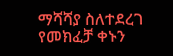ማሻሻያ ስለተደረገ የመክፈቻ ቀኑን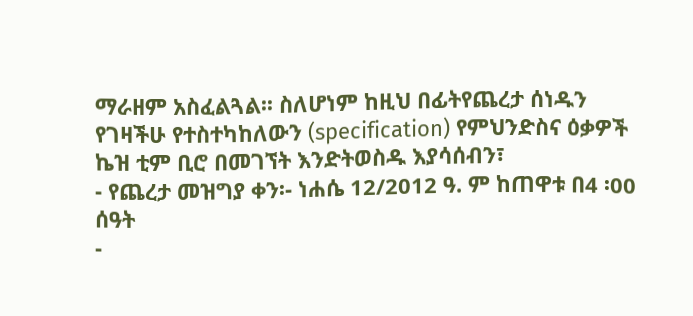ማራዘም አስፈልጓል፡፡ ስለሆነም ከዚህ በፊትየጨረታ ሰነዱን የገዛችሁ የተስተካከለውን (specification) የምህንድስና ዕቃዎች ኬዝ ቲም ቢሮ በመገኘት እንድትወስዱ እያሳሰብን፣
- የጨረታ መዝግያ ቀን፡- ነሐሴ 12/2012 ዓ. ም ከጠዋቱ በ4 ፡00 ሰዓት
-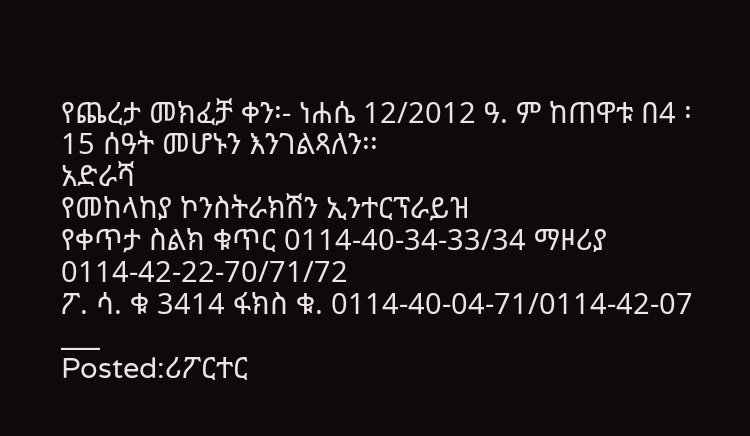የጨረታ መክፈቻ ቀን፡- ነሐሴ 12/2012 ዓ. ም ከጠዋቱ በ4 ፡15 ሰዓት መሆኑን እንገልጻለን፡፡
አድራሻ
የመከላከያ ኮንስትራክሽን ኢንተርፕራይዝ
የቀጥታ ስልክ ቁጥር 0114-40-34-33/34 ማዞሪያ 0114-42-22-70/71/72
ፖ. ሳ. ቁ 3414 ፋክስ ቁ. 0114-40-04-71/0114-42-07
___
Posted:ሪፖርተር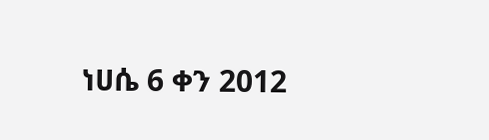ነሀሴ 6 ቀን 2012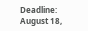Deadline: August 18,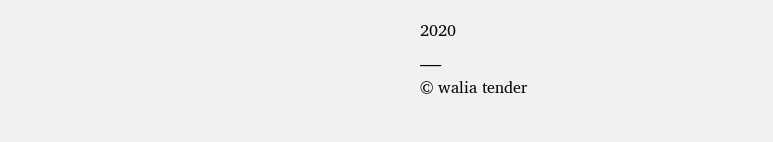2020
___
© walia tender